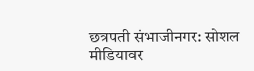छत्रपती संभाजीनगर: सोशल मीडियावर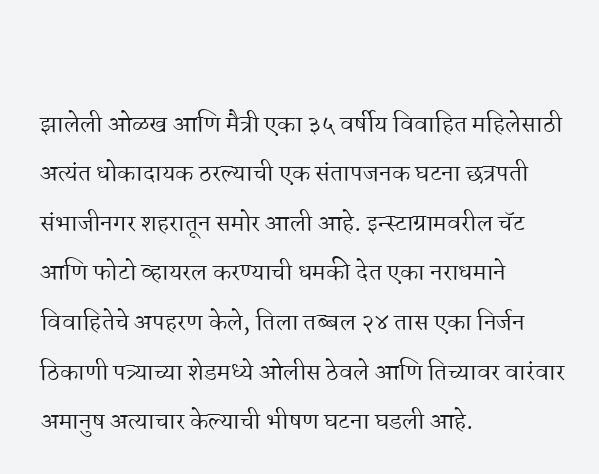झालेली ओळख आणि मैत्री एका ३५ वर्षीय विवाहित महिलेसाठी अत्यंत धोकादायक ठरल्याची एक संतापजनक घटना छत्रपती संभाजीनगर शहरातून समोर आली आहे. इन्स्टाग्रामवरील चॅट आणि फोटो व्हायरल करण्याची धमकी देत एका नराधमाने विवाहितेचे अपहरण केले, तिला तब्बल २४ तास एका निर्जन ठिकाणी पत्र्याच्या शेडमध्ये ओलीस ठेवले आणि तिच्यावर वारंवार अमानुष अत्याचार केल्याची भीषण घटना घडली आहे.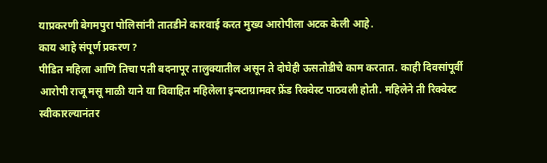याप्रकरणी बेगमपुरा पोलिसांनी तातडीने कारवाई करत मुख्य आरोपीला अटक केली आहे.
काय आहे संपूर्ण प्रकरण?
पीडित महिला आणि तिचा पती बदनापूर तालुक्यातील असून ते दोघेही ऊसतोडीचे काम करतात. काही दिवसांपूर्वी आरोपी राजू मसू माळी याने या विवाहित महिलेला इन्स्टाग्रामवर फ्रेंड रिक्वेस्ट पाठवली होती. महिलेने ती रिक्वेस्ट स्वीकारल्यानंतर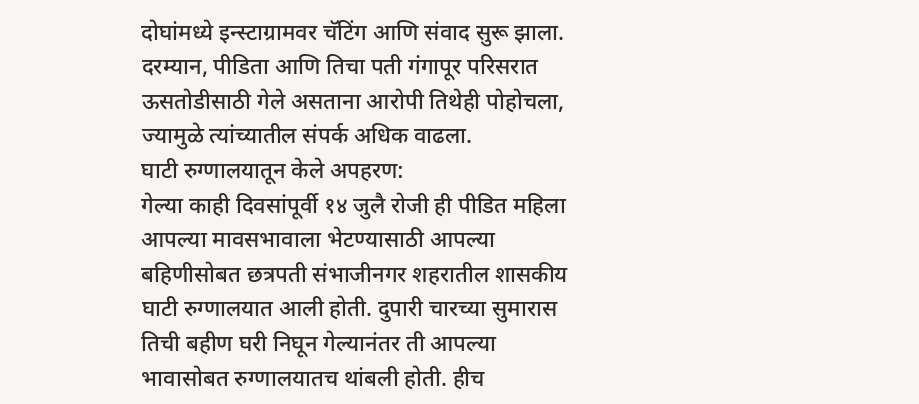दोघांमध्ये इन्स्टाग्रामवर चॅटिंग आणि संवाद सुरू झाला. दरम्यान, पीडिता आणि तिचा पती गंगापूर परिसरात ऊसतोडीसाठी गेले असताना आरोपी तिथेही पोहोचला, ज्यामुळे त्यांच्यातील संपर्क अधिक वाढला.
घाटी रुग्णालयातून केले अपहरण:
गेल्या काही दिवसांपूर्वी १४ जुलै रोजी ही पीडित महिला आपल्या मावसभावाला भेटण्यासाठी आपल्या बहिणीसोबत छत्रपती संभाजीनगर शहरातील शासकीय घाटी रुग्णालयात आली होती. दुपारी चारच्या सुमारास तिची बहीण घरी निघून गेल्यानंतर ती आपल्या भावासोबत रुग्णालयातच थांबली होती. हीच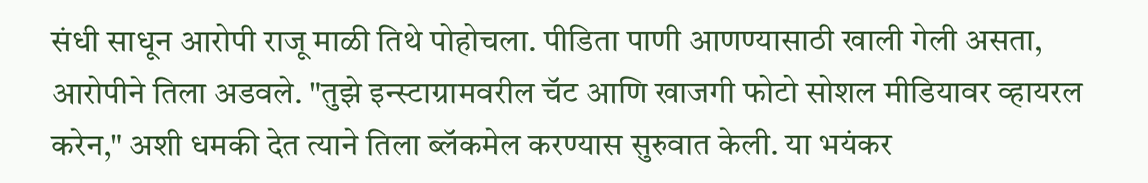संधी साधून आरोपी राजू माळी तिथे पोहोचला. पीडिता पाणी आणण्यासाठी खाली गेली असता, आरोपीने तिला अडवले. "तुझे इन्स्टाग्रामवरील चॅट आणि खाजगी फोटो सोशल मीडियावर व्हायरल करेन," अशी धमकी देत त्याने तिला ब्लॅकमेल करण्यास सुरुवात केली. या भयंकर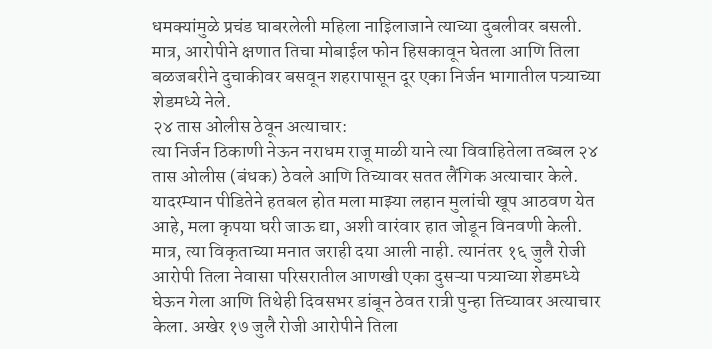धमक्यांमुळे प्रचंड घाबरलेली महिला नाइिलाजाने त्याच्या दुबलीवर बसली. मात्र, आरोपीने क्षणात तिचा मोबाईल फोन हिसकावून घेतला आणि तिला बळजबरीने दुचाकीवर बसवून शहरापासून दूर एका निर्जन भागातील पत्र्याच्या शेडमध्ये नेले.
२४ तास ओलीस ठेवून अत्याचार:
त्या निर्जन ठिकाणी नेऊन नराधम राजू माळी याने त्या विवाहितेला तब्बल २४ तास ओलीस (बंधक) ठेवले आणि तिच्यावर सतत लैंगिक अत्याचार केले. यादरम्यान पीडितेने हतबल होत मला माझ्या लहान मुलांची खूप आठवण येत आहे, मला कृपया घरी जाऊ द्या, अशी वारंवार हात जोडून विनवणी केली. मात्र, त्या विकृताच्या मनात जराही दया आली नाही. त्यानंतर १६ जुलै रोजी आरोपी तिला नेवासा परिसरातील आणखी एका दुसऱ्या पत्र्याच्या शेडमध्ये घेऊन गेला आणि तिथेही दिवसभर डांबून ठेवत रात्री पुन्हा तिच्यावर अत्याचार केला. अखेर १७ जुलै रोजी आरोपीने तिला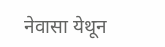नेवासा येथून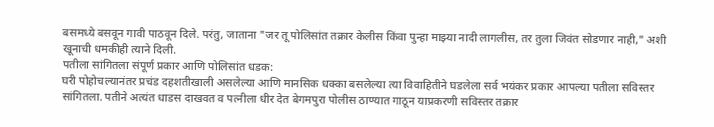बसमध्ये बसवून गावी पाठवून दिले. परंतु, जाताना "जर तू पोलिसांत तक्रार केलीस किंवा पुन्हा माझ्या नादी लागलीस, तर तुला जिवंत सोडणार नाही," अशी खूनाची धमकीही त्याने दिली.
पतीला सांगितला संपूर्ण प्रकार आणि पोलिसांत धडक:
घरी पोहोचल्यानंतर प्रचंड दहशतीखाली असलेल्या आणि मानसिक धक्का बसलेल्या त्या विवाहितीने घडलेला सर्व भयंकर प्रकार आपल्या पतीला सविस्तर सांगितला. पतीने अत्यंत धाडस दाखवत व पत्नीला धीर देत बेगमपुरा पोलीस ठाण्यात गाठून याप्रकरणी सविस्तर तक्रार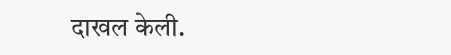दाखल केली.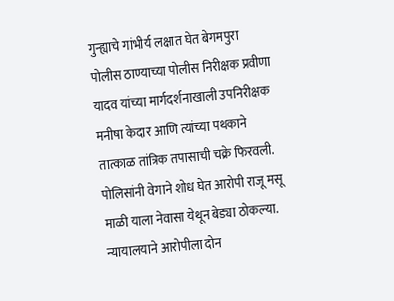गुन्ह्याचे गांभीर्य लक्षात घेत बेगमपुरा पोलीस ठाण्याच्या पोलीस निरीक्षक प्रवीणा यादव यांच्या मार्गदर्शनाखाली उपनिरीक्षक मनीषा केदार आणि त्यांच्या पथकाने तात्काळ तांत्रिक तपासाची चक्रे फिरवली. पोलिसांनी वेगाने शोध घेत आरोपी राजू मसू माळी याला नेवासा येथून बेड्या ठोकल्या. न्यायालयाने आरोपीला दोन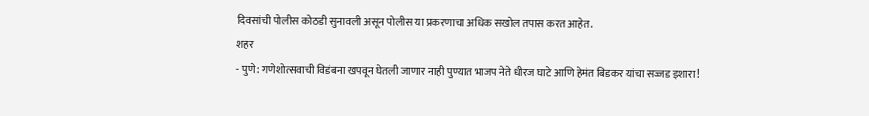दिवसांची पोलीस कोठडी सुनावली असून पोलीस या प्रकरणाचा अधिक सखोल तपास करत आहेत.
शहर
- पुणे: गणेशोत्सवाची विडंबना खपवून घेतली जाणार नाही पुण्यात भाजप नेते धीरज घाटे आणि हेमंत बिडकर यांचा सज्जड इशारा!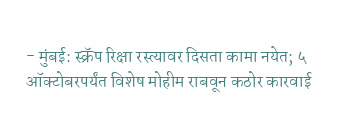- मुंबई: स्क्रॅप रिक्षा रस्त्यावर दिसता कामा नयेत; ५ ऑक्टोबरपर्यंत विशेष मोहीम राबवून कठोर कारवाई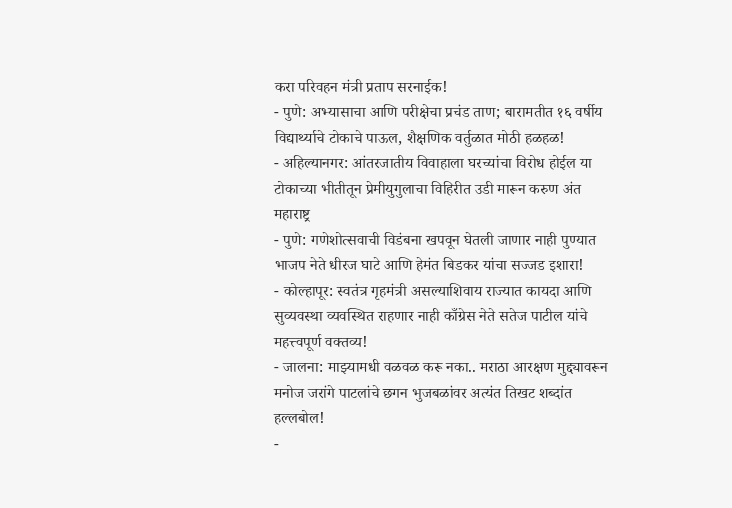करा परिवहन मंत्री प्रताप सरनाईक!
- पुणे: अभ्यासाचा आणि परीक्षेचा प्रचंड ताण; बारामतीत १६ वर्षीय विद्यार्थ्याचे टोकाचे पाऊल, शैक्षणिक वर्तुळात मोठी हळहळ!
- अहिल्यानगर: आंतरजातीय विवाहाला घरच्यांचा विरोध होईल या टोकाच्या भीतीतून प्रेमीयुगुलाचा विहिरीत उडी मारून करुण अंत
महाराष्ट्र
- पुणे: गणेशोत्सवाची विडंबना खपवून घेतली जाणार नाही पुण्यात भाजप नेते धीरज घाटे आणि हेमंत बिडकर यांचा सज्जड इशारा!
- कोल्हापूर: स्वतंत्र गृहमंत्री असल्याशिवाय राज्यात कायदा आणि सुव्यवस्था व्यवस्थित राहणार नाही काँग्रेस नेते सतेज पाटील यांचे महत्त्वपूर्ण वक्तव्य!
- जालना: माझ्यामधी वळवळ करू नका.. मराठा आरक्षण मुद्द्यावरून मनोज जरांगे पाटलांचे छगन भुजबळांवर अत्यंत तिखट शब्दांत हल्लबोल!
-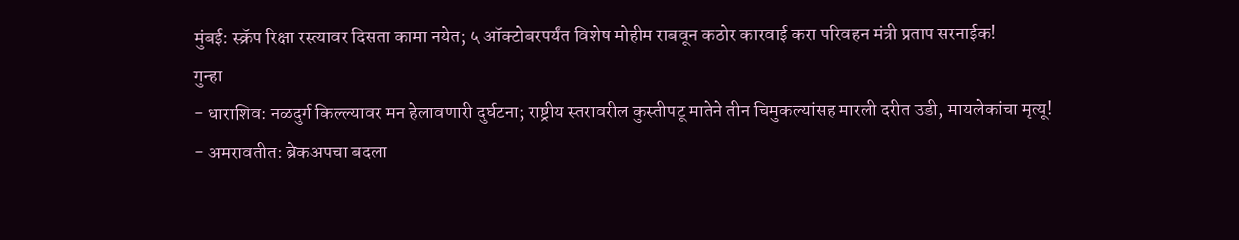मुंबई: स्क्रॅप रिक्षा रस्त्यावर दिसता कामा नयेत; ५ ऑक्टोबरपर्यंत विशेष मोहीम राबवून कठोर कारवाई करा परिवहन मंत्री प्रताप सरनाईक!
गुन्हा
- धाराशिव: नळदुर्ग किल्ल्यावर मन हेलावणारी दुर्घटना; राष्ट्रीय स्तरावरील कुस्तीपटू मातेने तीन चिमुकल्यांसह मारली दरीत उडी, मायलेकांचा मृत्यू!
- अमरावतीत: ब्रेकअपचा बदला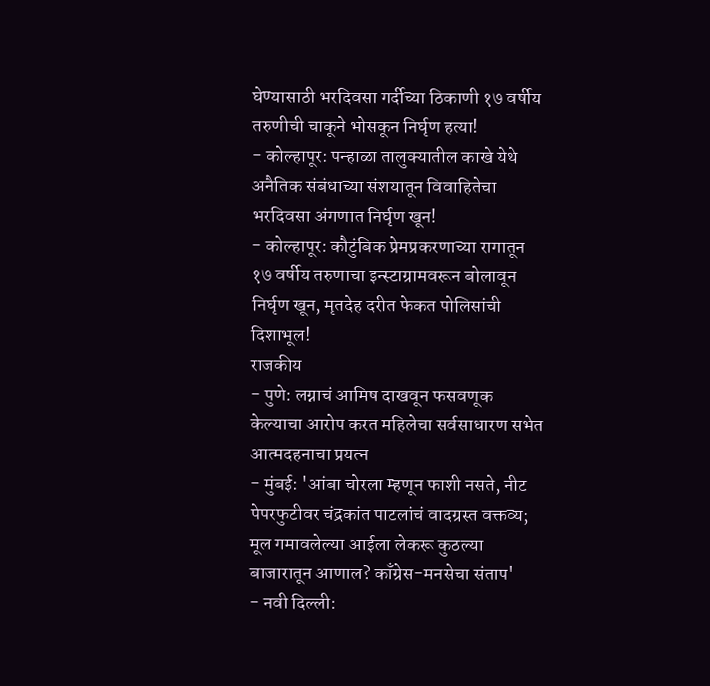घेण्यासाठी भरदिवसा गर्दीच्या ठिकाणी १७ वर्षीय तरुणीची चाकूने भोसकून निर्घृण हत्या!
- कोल्हापूर: पन्हाळा तालुक्यातील काखे येथे अनैतिक संबंधाच्या संशयातून विवाहितेचा भरदिवसा अंगणात निर्घृण खून!
- कोल्हापूर: कौटुंबिक प्रेमप्रकरणाच्या रागातून १७ वर्षीय तरुणाचा इन्स्टाग्रामवरून बोलावून निर्घृण खून, मृतदेह दरीत फेकत पोलिसांची दिशाभूल!
राजकीय
- पुणे: लग्नाचं आमिष दाखवून फसवणूक केल्याचा आरोप करत महिलेचा सर्वसाधारण सभेत आत्मदहनाचा प्रयत्न
- मुंबई: 'आंबा चोरला म्हणून फाशी नसते, नीट पेपरफुटीवर चंद्रकांत पाटलांचं वादग्रस्त वक्तव्य; मूल गमावलेल्या आईला लेकरू कुठल्या बाजारातून आणाल? काँग्रेस-मनसेचा संताप'
- नवी दिल्ली: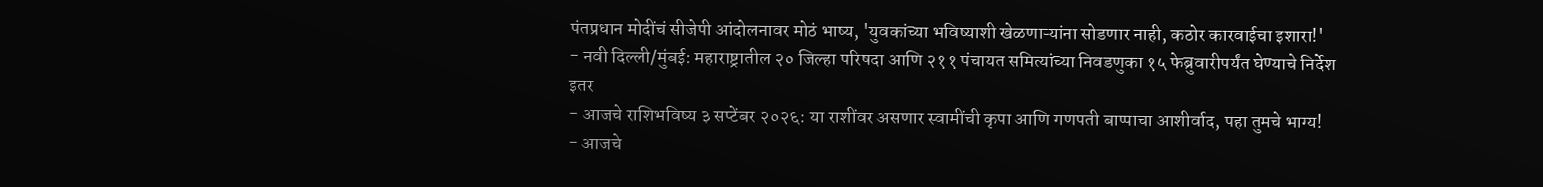पंतप्रधान मोदींचं सीजेपी आंदोलनावर मोठं भाष्य, 'युवकांच्या भविष्याशी खेळणाऱ्यांना सोडणार नाही, कठोर कारवाईचा इशारा!'
- नवी दिल्ली/मुंबई: महाराष्ट्रातील २० जिल्हा परिषदा आणि २११ पंचायत समित्यांच्या निवडणुका १५ फेब्रुवारीपर्यंत घेण्याचे निर्देश
इतर
- आजचे राशिभविष्य ३ सप्टेंबर २०२६: या राशींवर असणार स्वामींची कृपा आणि गणपती बाप्पाचा आशीर्वाद, पहा तुमचे भाग्य!
- आजचे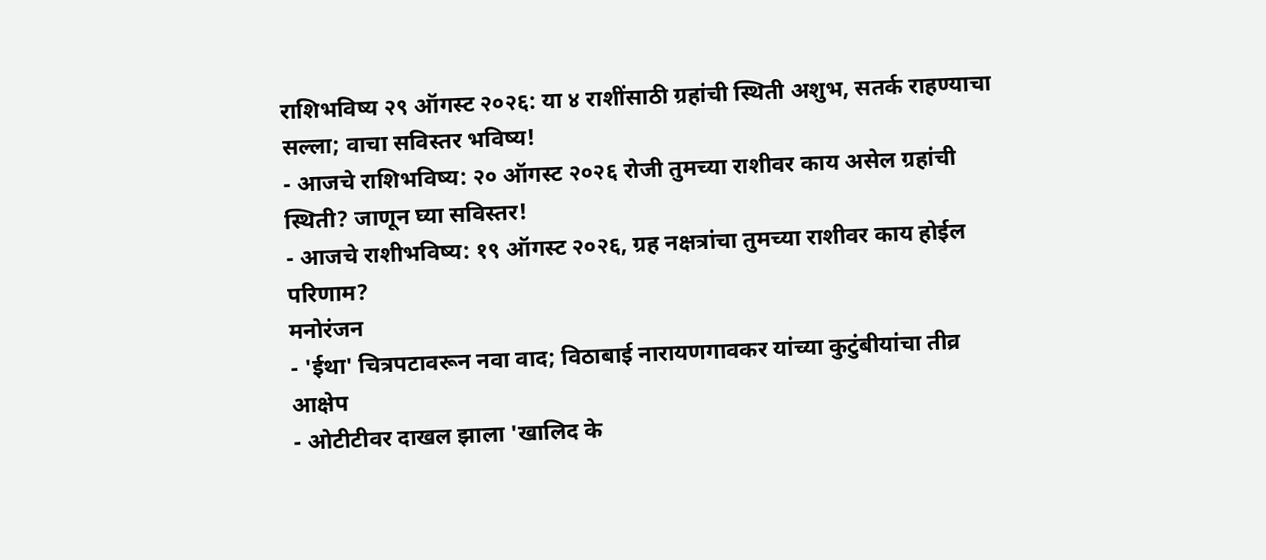राशिभविष्य २९ ऑगस्ट २०२६: या ४ राशींसाठी ग्रहांची स्थिती अशुभ, सतर्क राहण्याचा सल्ला; वाचा सविस्तर भविष्य!
- आजचे राशिभविष्य: २० ऑगस्ट २०२६ रोजी तुमच्या राशीवर काय असेल ग्रहांची स्थिती? जाणून घ्या सविस्तर!
- आजचे राशीभविष्य: १९ ऑगस्ट २०२६, ग्रह नक्षत्रांचा तुमच्या राशीवर काय होईल परिणाम?
मनोरंजन
- 'ईथा' चित्रपटावरून नवा वाद; विठाबाई नारायणगावकर यांच्या कुटुंबीयांचा तीव्र आक्षेप
- ओटीटीवर दाखल झाला 'खालिद के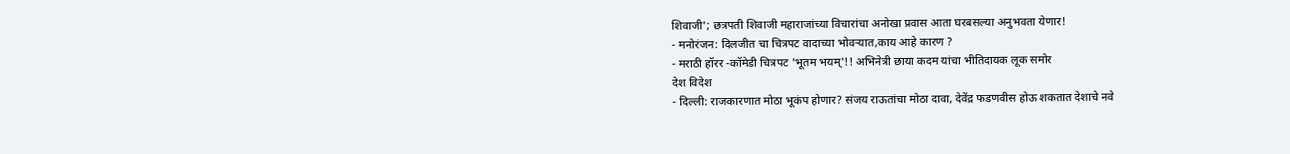शिवाजी'; छत्रपती शिवाजी महाराजांच्या विचारांचा अनोखा प्रवास आता घरबसल्या अनुभवता येणार!
- मनोरंजन: दिलजीत चा चित्रपट वादाच्या भोवऱ्यात,काय आहे कारण ?
- मराठी हॉरर -कॉमेडी चित्रपट 'भूतम भयम्'!! अभिनेत्री छाया कदम यांचा भीतिदायक लूक समोर
देश विदेश
- दिल्ली: राजकारणात मोठा भूकंप होणार? संजय राऊतांचा मोठा दावा, देवेंद्र फडणवीस होऊ शकतात देशाचे नवे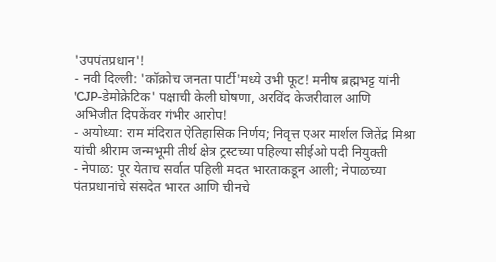'उपपंतप्रधान'!
- नवी दिल्ली: 'कॉक्रोच जनता पार्टी'मध्ये उभी फूट! मनीष ब्रह्मभट्ट यांनी 'CJP-डेमोक्रेटिक' पक्षाची केली घोषणा, अरविंद केजरीवाल आणि अभिजीत दिपकेंवर गंभीर आरोप!
- अयोध्या: राम मंदिरात ऐतिहासिक निर्णय; निवृत्त एअर मार्शल जितेंद्र मिश्रा यांची श्रीराम जन्मभूमी तीर्थ क्षेत्र ट्रस्टच्या पहिल्या सीईओ पदी नियुक्ती
- नेपाळ: पूर येताच सर्वात पहिली मदत भारताकडून आली; नेपाळच्या पंतप्रधानांचे संसदेत भारत आणि चीनचे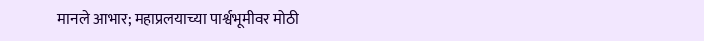मानले आभार; महाप्रलयाच्या पार्श्वभूमीवर मोठी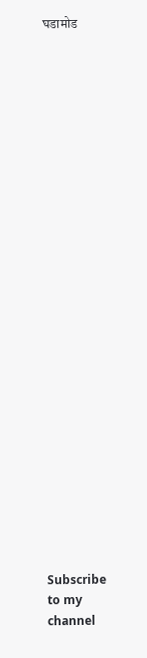घडामोड


























Subscribe to my channel